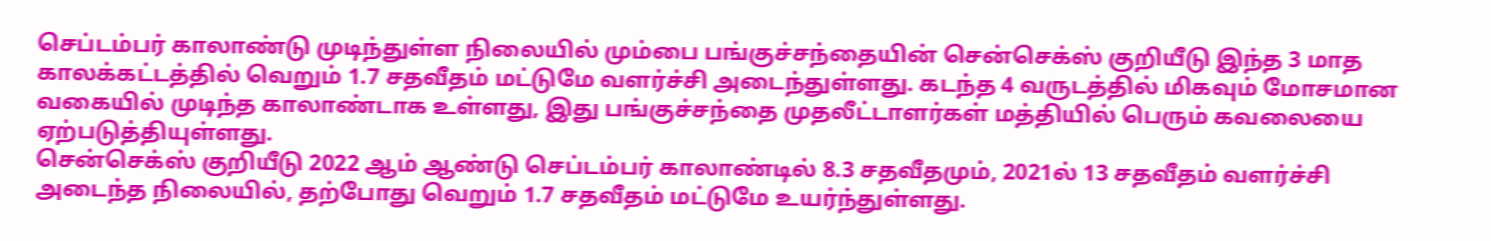செப்டம்பர் காலாண்டு முடிந்துள்ள நிலையில் மும்பை பங்குச்சந்தையின் சென்செக்ஸ் குறியீடு இந்த 3 மாத காலக்கட்டத்தில் வெறும் 1.7 சதவீதம் மட்டுமே வளர்ச்சி அடைந்துள்ளது. கடந்த 4 வருடத்தில் மிகவும் மோசமான வகையில் முடிந்த காலாண்டாக உள்ளது, இது பங்குச்சந்தை முதலீட்டாளர்கள் மத்தியில் பெரும் கவலையை ஏற்படுத்தியுள்ளது.
சென்செக்ஸ் குறியீடு 2022 ஆம் ஆண்டு செப்டம்பர் காலாண்டில் 8.3 சதவீதமும், 2021ல் 13 சதவீதம் வளர்ச்சி அடைந்த நிலையில், தற்போது வெறும் 1.7 சதவீதம் மட்டுமே உயர்ந்துள்ளது.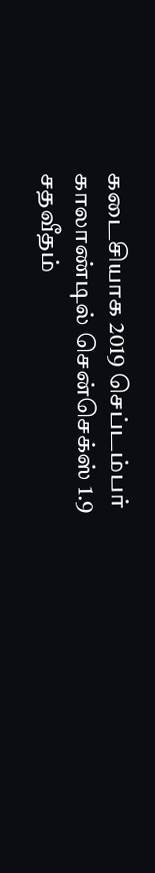கடைசியாக 2019 செப்டம்பர் காலாண்டில் சென்செக்ஸ் 1.9 சதவீதம்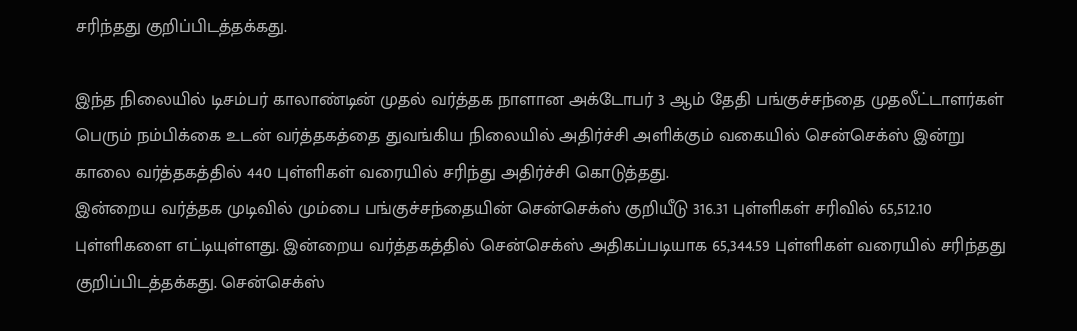சரிந்தது குறிப்பிடத்தக்கது.

இந்த நிலையில் டிசம்பர் காலாண்டின் முதல் வர்த்தக நாளான அக்டோபர் 3 ஆம் தேதி பங்குச்சந்தை முதலீட்டாளர்கள் பெரும் நம்பிக்கை உடன் வர்த்தகத்தை துவங்கிய நிலையில் அதிர்ச்சி அளிக்கும் வகையில் சென்செக்ஸ் இன்று காலை வர்த்தகத்தில் 440 புள்ளிகள் வரையில் சரிந்து அதிர்ச்சி கொடுத்தது.
இன்றைய வர்த்தக முடிவில் மும்பை பங்குச்சந்தையின் சென்செக்ஸ் குறியீடு 316.31 புள்ளிகள் சரிவில் 65,512.10 புள்ளிகளை எட்டியுள்ளது. இன்றைய வர்த்தகத்தில் சென்செக்ஸ் அதிகப்படியாக 65,344.59 புள்ளிகள் வரையில் சரிந்தது குறிப்பிடத்தக்கது. சென்செக்ஸ்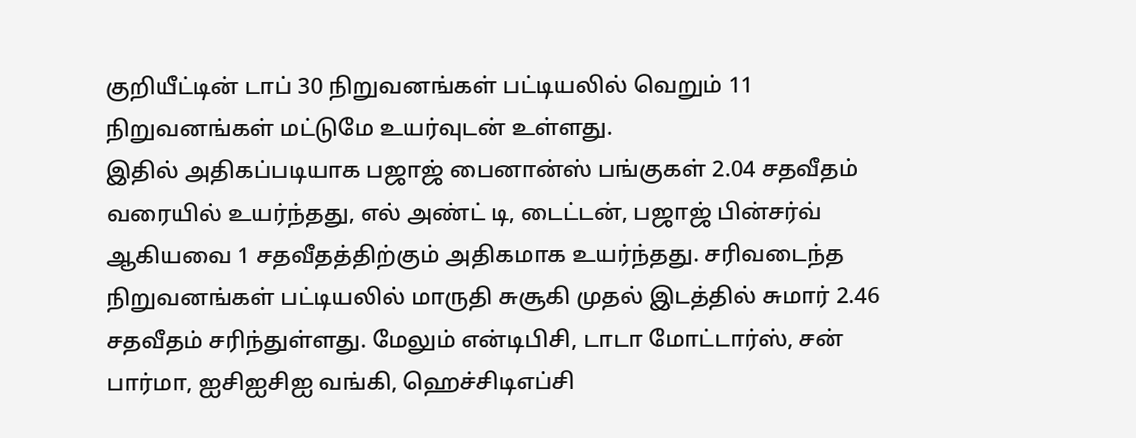குறியீட்டின் டாப் 30 நிறுவனங்கள் பட்டியலில் வெறும் 11 நிறுவனங்கள் மட்டுமே உயர்வுடன் உள்ளது.
இதில் அதிகப்படியாக பஜாஜ் பைனான்ஸ் பங்குகள் 2.04 சதவீதம் வரையில் உயர்ந்தது, எல் அண்ட் டி, டைட்டன், பஜாஜ் பின்சர்வ் ஆகியவை 1 சதவீதத்திற்கும் அதிகமாக உயர்ந்தது. சரிவடைந்த நிறுவனங்கள் பட்டியலில் மாருதி சுசூகி முதல் இடத்தில் சுமார் 2.46 சதவீதம் சரிந்துள்ளது. மேலும் என்டிபிசி, டாடா மோட்டார்ஸ், சன் பார்மா, ஐசிஐசிஐ வங்கி, ஹெச்சிடிஎப்சி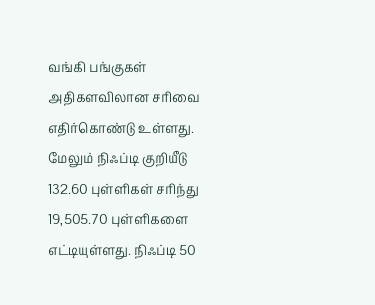வங்கி பங்குகள் அதிகளவிலான சரிவை எதிர்கொண்டு உள்ளது.
மேலும் நிஃப்டி குறியீடு 132.60 புள்ளிகள் சரிந்து 19,505.70 புள்ளிகளை எட்டியுள்ளது. நிஃப்டி 50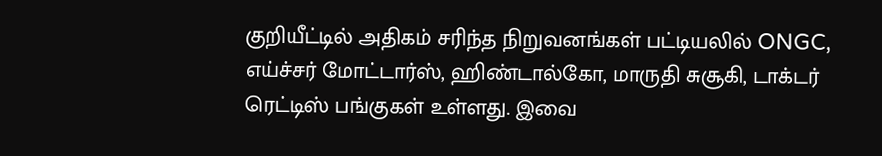குறியீட்டில் அதிகம் சரிந்த நிறுவனங்கள் பட்டியலில் ONGC, எய்ச்சர் மோட்டார்ஸ், ஹிண்டால்கோ, மாருதி சுசூகி, டாக்டர் ரெட்டிஸ் பங்குகள் உள்ளது. இவை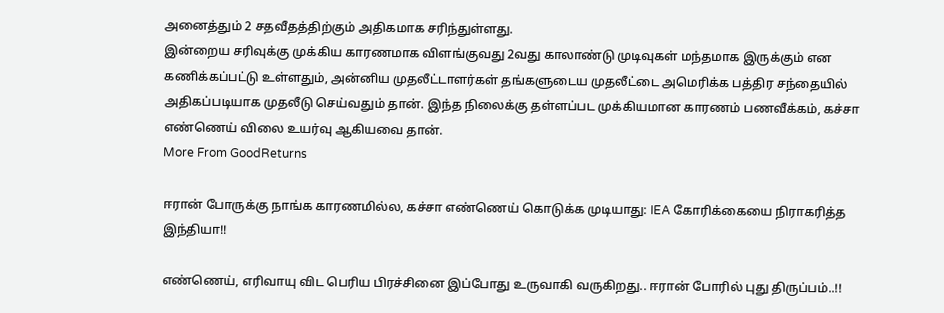அனைத்தும் 2 சதவீதத்திற்கும் அதிகமாக சரிந்துள்ளது.
இன்றைய சரிவுக்கு முக்கிய காரணமாக விளங்குவது 2வது காலாண்டு முடிவுகள் மந்தமாக இருக்கும் என கணிக்கப்பட்டு உள்ளதும், அன்னிய முதலீட்டாளர்கள் தங்களுடைய முதலீட்டை அமெரிக்க பத்திர சந்தையில் அதிகப்படியாக முதலீடு செய்வதும் தான். இந்த நிலைக்கு தள்ளப்பட முக்கியமான காரணம் பணவீக்கம், கச்சா எண்ணெய் விலை உயர்வு ஆகியவை தான்.
More From GoodReturns

ஈரான் போருக்கு நாங்க காரணமில்ல, கச்சா எண்ணெய் கொடுக்க முடியாது: IEA கோரிக்கையை நிராகரித்த இந்தியா!!

எண்ணெய், எரிவாயு விட பெரிய பிரச்சினை இப்போது உருவாகி வருகிறது.. ஈரான் போரில் புது திருப்பம்..!!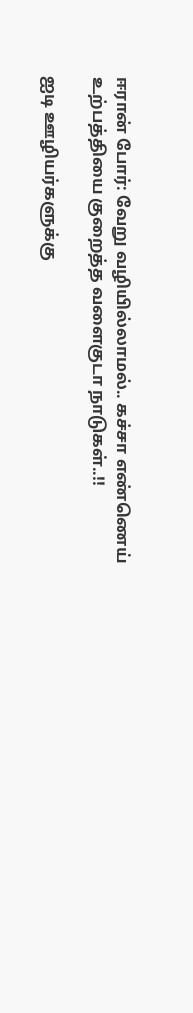ஈரான் போர்: வேறு வழியில்லாமல்.. கச்சா எண்ணெய் உற்பத்தியை குறைத்த வளைகுடா நாடுகள்..!!

ஐடி ஊழியர்களுக்கு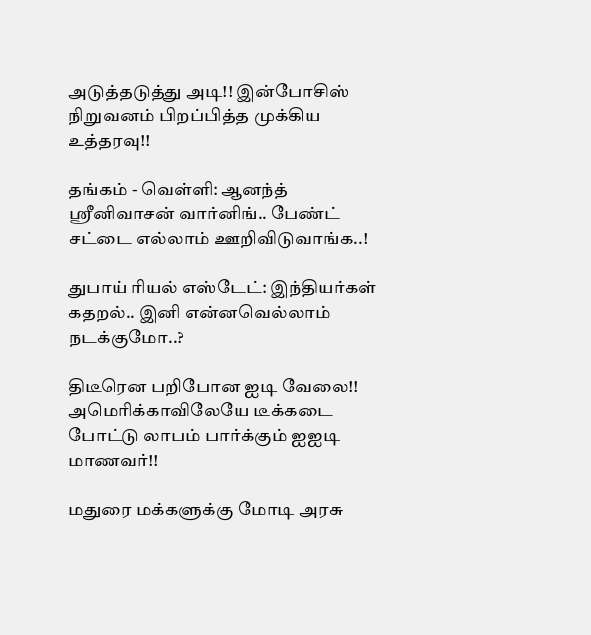அடுத்தடுத்து அடி!! இன்போசிஸ் நிறுவனம் பிறப்பித்த முக்கிய உத்தரவு!!

தங்கம் - வெள்ளி: ஆனந்த் ஸ்ரீனிவாசன் வார்னிங்.. பேண்ட் சட்டை எல்லாம் ஊறிவிடுவாங்க..!

துபாய் ரியல் எஸ்டேட்: இந்தியர்கள் கதறல்.. இனி என்னவெல்லாம் நடக்குமோ..?

திடீரென பறிபோன ஐடி வேலை!! அமெரிக்காவிலேயே டீக்கடை போட்டு லாபம் பார்க்கும் ஐஐடி மாணவர்!!

மதுரை மக்களுக்கு மோடி அரசு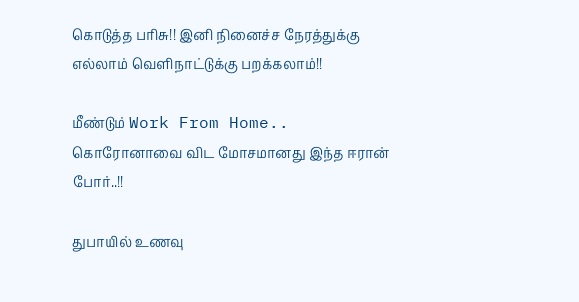கொடுத்த பரிசு!! இனி நினைச்ச நேரத்துக்கு எல்லாம் வெளிநாட்டுக்கு பறக்கலாம்!!

மீண்டும் Work From Home.. கொரோனாவை விட மோசமானது இந்த ஈரான் போர்..!!

துபாயில் உணவு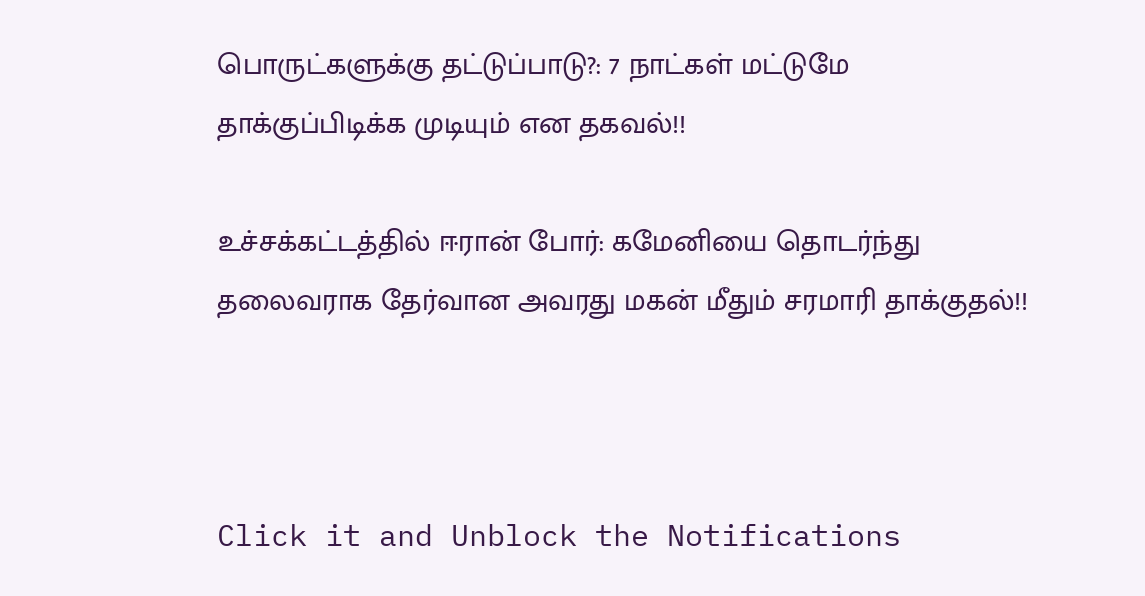பொருட்களுக்கு தட்டுப்பாடு?: 7 நாட்கள் மட்டுமே தாக்குப்பிடிக்க முடியும் என தகவல்!!

உச்சக்கட்டத்தில் ஈரான் போர்: கமேனியை தொடர்ந்து தலைவராக தேர்வான அவரது மகன் மீதும் சரமாரி தாக்குதல்!!



Click it and Unblock the Notifications